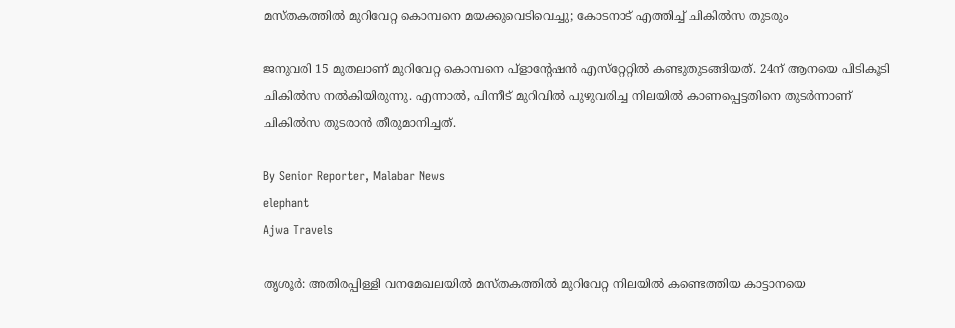മസ്‌തകത്തിൽ മുറിവേറ്റ കൊമ്പനെ മയക്കുവെടിവെച്ചു; കോടനാട് എത്തിച്ച് ചികിൽസ തുടരും

ജനുവരി 15 മുതലാണ് മുറിവേറ്റ കൊമ്പനെ പ്ളാന്റേഷൻ എസ്‌റ്റേറ്റിൽ കണ്ടുതുടങ്ങിയത്. 24ന് ആനയെ പിടികൂടി ചികിൽസ നൽകിയിരുന്നു. എന്നാൽ, പിന്നീട് മുറിവിൽ പുഴുവരിച്ച നിലയിൽ കാണപ്പെട്ടതിനെ തുടർന്നാണ് ചികിൽസ തുടരാൻ തീരുമാനിച്ചത്.

By Senior Reporter, Malabar News
elephant
Ajwa Travels

തൃശൂർ: അതിരപ്പിള്ളി വനമേഖലയിൽ മസ്‌തകത്തിൽ മുറിവേറ്റ നിലയിൽ കണ്ടെത്തിയ കാട്ടാനയെ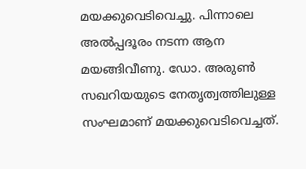മയക്കുവെടിവെച്ചു. പിന്നാലെ അൽപ്പദൂരം നടന്ന ആന മയങ്ങിവീണു. ഡോ. അരുൺ സഖറിയയുടെ നേതൃത്വത്തിലുള്ള സംഘമാണ് മയക്കുവെടിവെച്ചത്.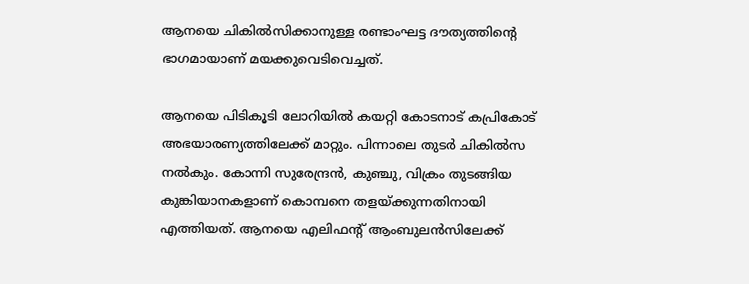ആനയെ ചികിൽസിക്കാനുള്ള രണ്ടാംഘട്ട ദൗത്യത്തിന്റെ ഭാഗമായാണ് മയക്കുവെടിവെച്ചത്.

ആനയെ പിടികൂടി ലോറിയിൽ കയറ്റി കോടനാട് കപ്രികോട് അഭയാരണ്യത്തിലേക്ക് മാറ്റും. പിന്നാലെ തുടർ ചികിൽസ നൽകും. കോന്നി സുരേന്ദ്രൻ, കുഞ്ചു, വിക്രം തുടങ്ങിയ കുങ്കിയാനകളാണ് കൊമ്പനെ തളയ്‌ക്കുന്നതിനായി എത്തിയത്. ആനയെ എലിഫന്റ് ആംബുലൻസിലേക്ക്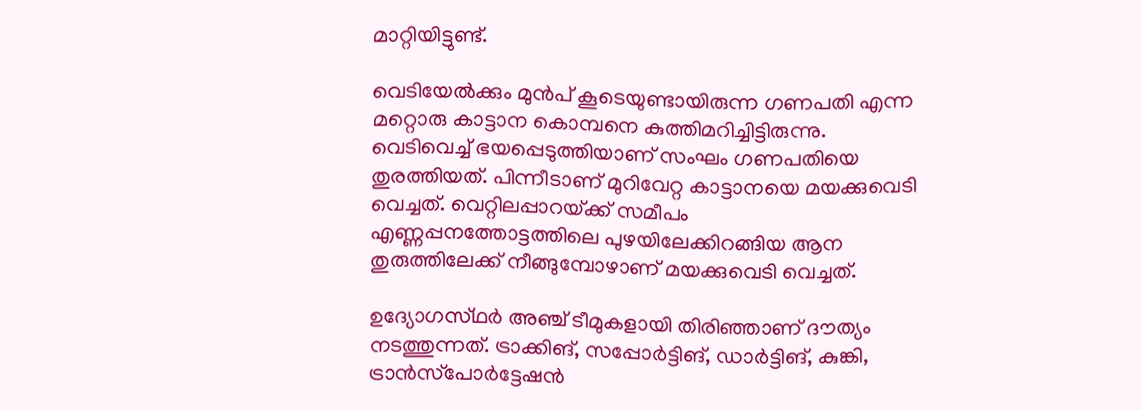മാറ്റിയിട്ടുണ്ട്.

വെടിയേൽക്കും മുൻപ് കൂടെയുണ്ടായിരുന്ന ഗണപതി എന്ന മറ്റൊരു കാട്ടാന കൊമ്പനെ കുത്തിമറിച്ചിട്ടിരുന്നു. വെടിവെച്ച് ഭയപ്പെടുത്തിയാണ് സംഘം ഗണപതിയെ തുരത്തിയത്. പിന്നീടാണ് മുറിവേറ്റ കാട്ടാനയെ മയക്കുവെടി വെച്ചത്. വെറ്റിലപ്പാറയ്‌ക്ക് സമീപം എണ്ണപ്പനത്തോട്ടത്തിലെ പുഴയിലേക്കിറങ്ങിയ ആന തുരുത്തിലേക്ക് നീങ്ങുമ്പോഴാണ് മയക്കുവെടി വെച്ചത്.

ഉദ്യോഗസ്‌ഥർ അഞ്ച് ടീമുകളായി തിരിഞ്ഞാണ് ദൗത്യം നടത്തുന്നത്. ട്രാക്കിങ്, സപ്പോർട്ടിങ്, ഡാർട്ടിങ്, കുങ്കി, ട്രാൻസ്‌പോർട്ടേഷൻ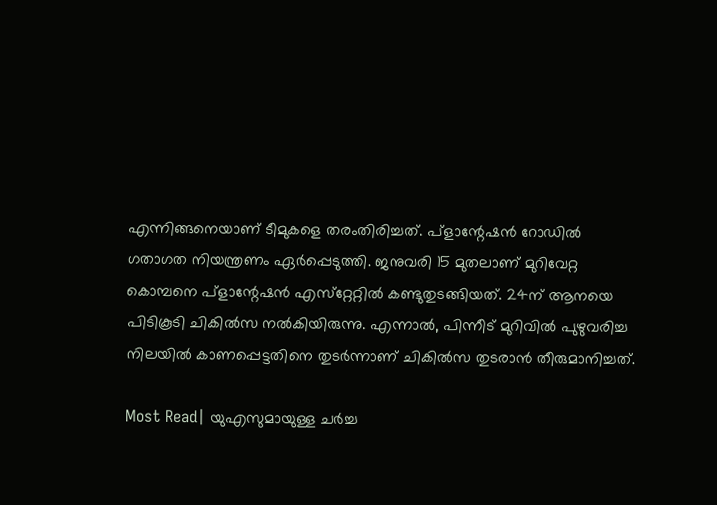എന്നിങ്ങനെയാണ് ടീമുകളെ തരംതിരിച്ചത്. പ്ളാന്റേഷൻ റോഡിൽ ഗതാഗത നിയന്ത്രണം ഏർപ്പെടുത്തി. ജനുവരി 15 മുതലാണ് മുറിവേറ്റ കൊമ്പനെ പ്ളാന്റേഷൻ എസ്‌റ്റേറ്റിൽ കണ്ടുതുടങ്ങിയത്. 24ന് ആനയെ പിടികൂടി ചികിൽസ നൽകിയിരുന്നു. എന്നാൽ, പിന്നീട് മുറിവിൽ പുഴുവരിച്ച നിലയിൽ കാണപ്പെട്ടതിനെ തുടർന്നാണ് ചികിൽസ തുടരാൻ തീരുമാനിച്ചത്.

Most Read| യുഎസുമായുള്ള ചർച്ച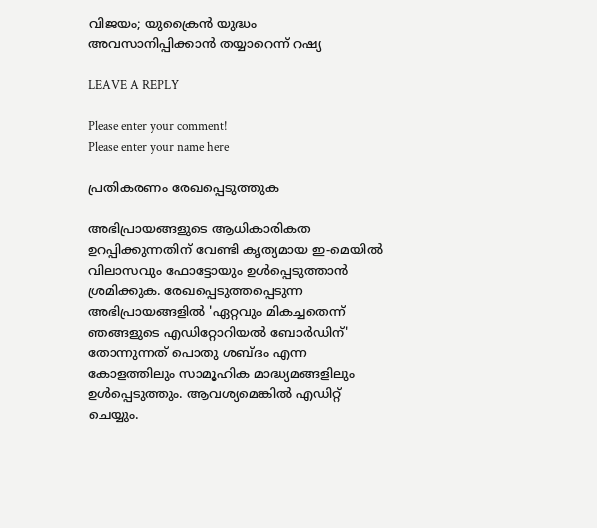വിജയം; യുക്രൈൻ യുദ്ധം അവസാനിപ്പിക്കാൻ തയ്യാറെന്ന് റഷ്യ

LEAVE A REPLY

Please enter your comment!
Please enter your name here

പ്രതികരണം രേഖപ്പെടുത്തുക

അഭിപ്രായങ്ങളുടെ ആധികാരികത ഉറപ്പിക്കുന്നതിന് വേണ്ടി കൃത്യമായ ഇ-മെയിൽ വിലാസവും ഫോട്ടോയും ഉൾപ്പെടുത്താൻ ശ്രമിക്കുക. രേഖപ്പെടുത്തപ്പെടുന്ന അഭിപ്രായങ്ങളിൽ 'ഏറ്റവും മികച്ചതെന്ന് ഞങ്ങളുടെ എഡിറ്റോറിയൽ ബോർഡിന്' തോന്നുന്നത് പൊതു ശബ്‌ദം എന്ന കോളത്തിലും സാമൂഹിക മാദ്ധ്യമങ്ങളിലും ഉൾപ്പെടുത്തും. ആവശ്യമെങ്കിൽ എഡിറ്റ് ചെയ്യും.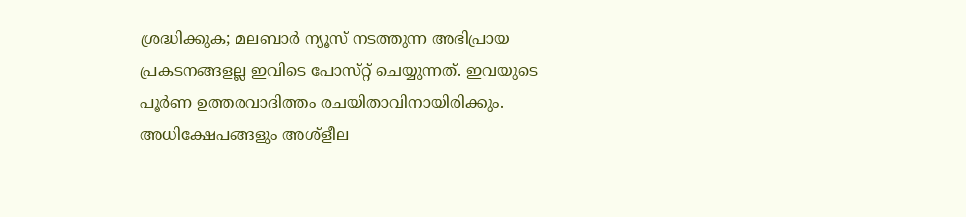ശ്രദ്ധിക്കുക; മലബാർ ന്യൂസ് നടത്തുന്ന അഭിപ്രായ പ്രകടനങ്ങളല്ല ഇവിടെ പോസ്‌റ്റ് ചെയ്യുന്നത്. ഇവയുടെ പൂർണ ഉത്തരവാദിത്തം രചയിതാവിനായിരിക്കും. അധിക്ഷേപങ്ങളും അശ്‌ളീല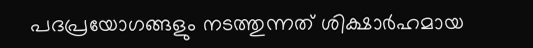പദപ്രയോഗങ്ങളും നടത്തുന്നത് ശിക്ഷാർഹമായ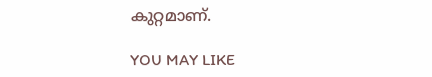കുറ്റമാണ്.

YOU MAY LIKE